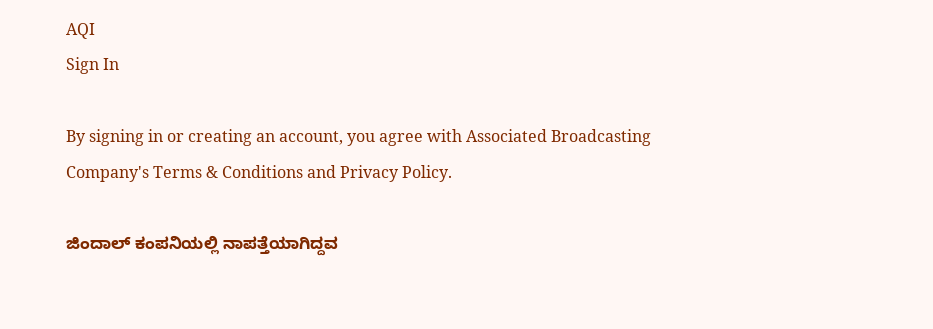AQI
Sign In

By signing in or creating an account, you agree with Associated Broadcasting Company's Terms & Conditions and Privacy Policy.

ಜಿಂದಾಲ್ ಕಂಪನಿಯಲ್ಲಿ ನಾಪತ್ತೆಯಾಗಿದ್ದವ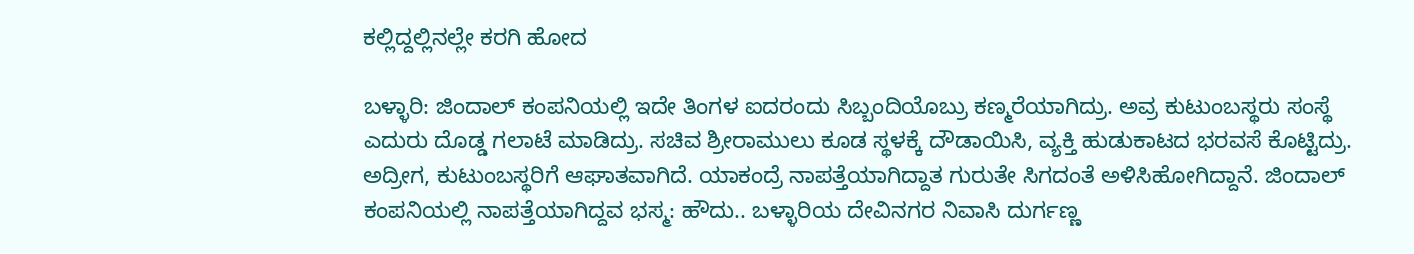ಕಲ್ಲಿದ್ದಲ್ಲಿನಲ್ಲೇ ಕರಗಿ ಹೋದ

ಬಳ್ಳಾರಿ: ಜಿಂದಾಲ್ ಕಂಪನಿಯಲ್ಲಿ ಇದೇ ತಿಂಗಳ ಐದರಂದು ಸಿಬ್ಬಂದಿಯೊಬ್ರು ಕಣ್ಮರೆಯಾಗಿದ್ರು. ಅವ್ರ ಕುಟುಂಬಸ್ಥರು ಸಂಸ್ಥೆ ಎದುರು ದೊಡ್ಡ ಗಲಾಟೆ ಮಾಡಿದ್ರು. ಸಚಿವ ಶ್ರೀರಾಮುಲು ಕೂಡ ಸ್ಥಳಕ್ಕೆ ದೌಡಾಯಿಸಿ, ವ್ಯಕ್ತಿ ಹುಡುಕಾಟದ ಭರವಸೆ ಕೊಟ್ಟಿದ್ರು. ಅದ್ರೀಗ, ಕುಟುಂಬಸ್ಥರಿಗೆ ಆಘಾತವಾಗಿದೆ. ಯಾಕಂದ್ರೆ ನಾಪತ್ತೆಯಾಗಿದ್ದಾತ ಗುರುತೇ ಸಿಗದಂತೆ ಅಳಿಸಿಹೋಗಿದ್ದಾನೆ. ಜಿಂದಾಲ್ ಕಂಪನಿಯಲ್ಲಿ ನಾಪತ್ತೆಯಾಗಿದ್ದವ ಭಸ್ಮ: ಹೌದು.. ಬಳ್ಳಾರಿಯ ದೇವಿನಗರ ನಿವಾಸಿ ದುರ್ಗಣ್ಣ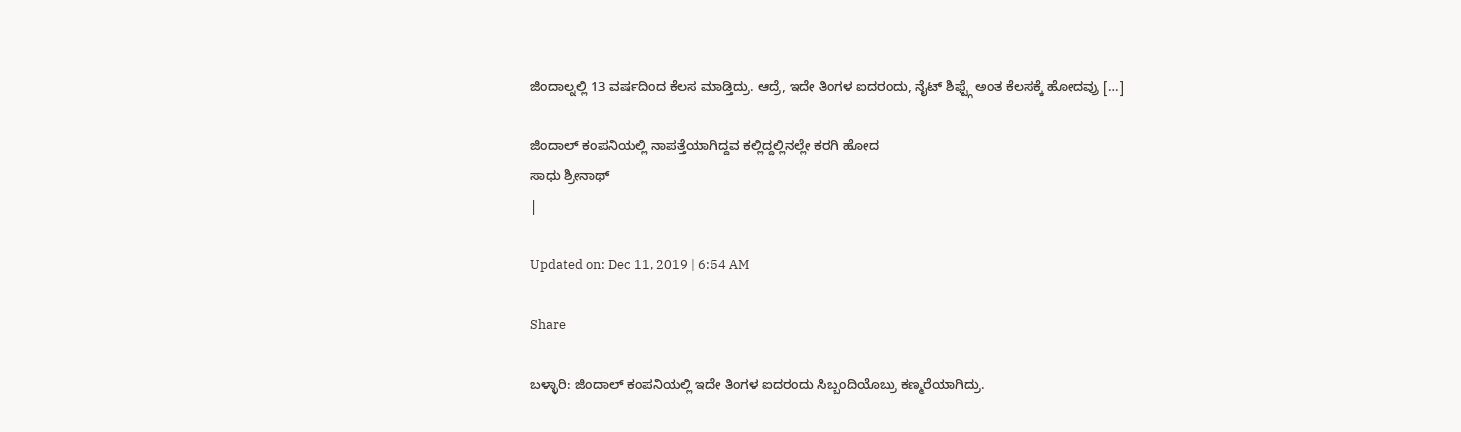ಜಿಂದಾಲ್ನಲ್ಲಿ 13 ವರ್ಷದಿಂದ ಕೆಲಸ ಮಾಡ್ತಿದ್ರು. ಆದ್ರೆ, ಇದೇ ತಿಂಗಳ ಐದರಂದು, ನೈಟ್ ಶಿಫ್ಟ್ಗೆ ಅಂತ ಕೆಲಸಕ್ಕೆ ಹೋದವ್ರು […]

ಜಿಂದಾಲ್ ಕಂಪನಿಯಲ್ಲಿ ನಾಪತ್ತೆಯಾಗಿದ್ದವ ಕಲ್ಲಿದ್ದಲ್ಲಿನಲ್ಲೇ ಕರಗಿ ಹೋದ
ಸಾಧು ಶ್ರೀನಾಥ್
|

Updated on: Dec 11, 2019 | 6:54 AM

Share

ಬಳ್ಳಾರಿ: ಜಿಂದಾಲ್ ಕಂಪನಿಯಲ್ಲಿ ಇದೇ ತಿಂಗಳ ಐದರಂದು ಸಿಬ್ಬಂದಿಯೊಬ್ರು ಕಣ್ಮರೆಯಾಗಿದ್ರು.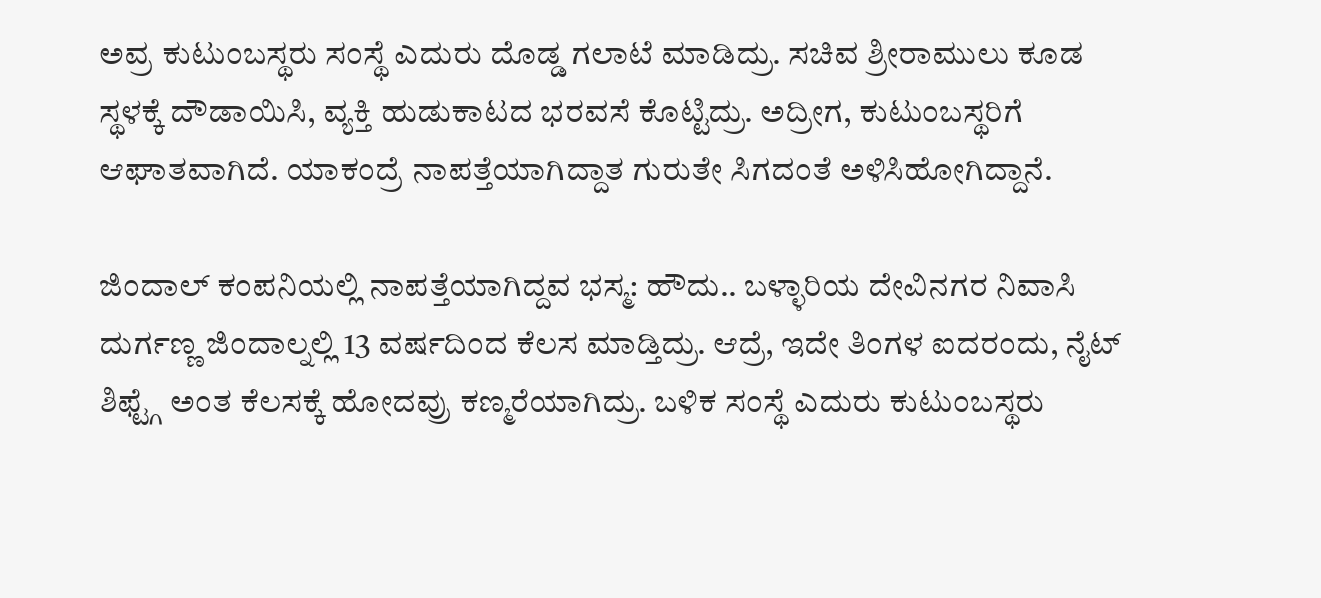ಅವ್ರ ಕುಟುಂಬಸ್ಥರು ಸಂಸ್ಥೆ ಎದುರು ದೊಡ್ಡ ಗಲಾಟೆ ಮಾಡಿದ್ರು. ಸಚಿವ ಶ್ರೀರಾಮುಲು ಕೂಡ ಸ್ಥಳಕ್ಕೆ ದೌಡಾಯಿಸಿ, ವ್ಯಕ್ತಿ ಹುಡುಕಾಟದ ಭರವಸೆ ಕೊಟ್ಟಿದ್ರು. ಅದ್ರೀಗ, ಕುಟುಂಬಸ್ಥರಿಗೆ ಆಘಾತವಾಗಿದೆ. ಯಾಕಂದ್ರೆ ನಾಪತ್ತೆಯಾಗಿದ್ದಾತ ಗುರುತೇ ಸಿಗದಂತೆ ಅಳಿಸಿಹೋಗಿದ್ದಾನೆ.

ಜಿಂದಾಲ್ ಕಂಪನಿಯಲ್ಲಿ ನಾಪತ್ತೆಯಾಗಿದ್ದವ ಭಸ್ಮ: ಹೌದು.. ಬಳ್ಳಾರಿಯ ದೇವಿನಗರ ನಿವಾಸಿ ದುರ್ಗಣ್ಣ ಜಿಂದಾಲ್ನಲ್ಲಿ 13 ವರ್ಷದಿಂದ ಕೆಲಸ ಮಾಡ್ತಿದ್ರು. ಆದ್ರೆ, ಇದೇ ತಿಂಗಳ ಐದರಂದು, ನೈಟ್ ಶಿಫ್ಟ್ಗೆ ಅಂತ ಕೆಲಸಕ್ಕೆ ಹೋದವ್ರು ಕಣ್ಮರೆಯಾಗಿದ್ರು. ಬಳಿಕ ಸಂಸ್ಥೆ ಎದುರು ಕುಟುಂಬಸ್ಥರು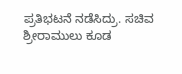ಪ್ರತಿಭಟನೆ ನಡೆಸಿದ್ರು. ಸಚಿವ ಶ್ರೀರಾಮುಲು ಕೂಡ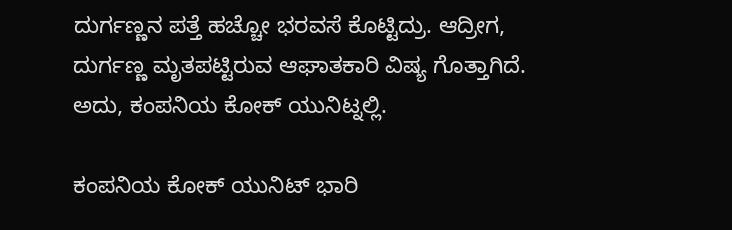ದುರ್ಗಣ್ಣನ ಪತ್ತೆ ಹಚ್ಚೋ ಭರವಸೆ ಕೊಟ್ಟಿದ್ರು. ಆದ್ರೀಗ, ದುರ್ಗಣ್ಣ ಮೃತಪಟ್ಟಿರುವ ಆಘಾತಕಾರಿ ವಿಷ್ಯ ಗೊತ್ತಾಗಿದೆ. ಅದು, ಕಂಪನಿಯ ಕೋಕ್ ಯುನಿಟ್ನಲ್ಲಿ.

ಕಂಪನಿಯ ಕೋಕ್ ಯುನಿಟ್ ಭಾರಿ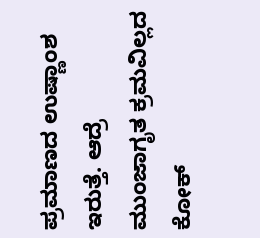ಪ್ರಮಾಣದ ಉಷ್ಣಾಂಶ ಇರುತ್ತೆ. ಆದ್ರೆ ಮುಂಜಾಗೃತ ಕ್ರಮವಿಲ್ಲದ ಕೋಕ್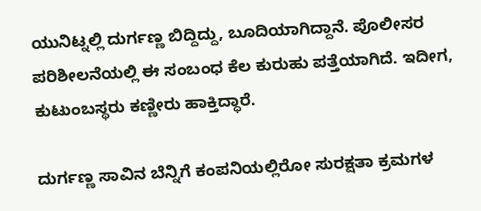ಯುನಿಟ್ನಲ್ಲಿ ದುರ್ಗಣ್ಣ ಬಿದ್ದಿದ್ದು, ಬೂದಿಯಾಗಿದ್ದಾನೆ. ಪೊಲೀಸರ ಪರಿಶೀಲನೆಯಲ್ಲಿ ಈ ಸಂಬಂಧ ಕೆಲ ಕುರುಹು ಪತ್ತೆಯಾಗಿದೆ. ಇದೀಗ, ಕುಟುಂಬಸ್ಥರು ಕಣ್ಣೀರು ಹಾಕ್ತಿದ್ಧಾರೆ.

ದುರ್ಗಣ್ಣ ಸಾವಿನ ಬೆನ್ನಿಗೆ ಕಂಪನಿಯಲ್ಲಿರೋ ಸುರಕ್ಷತಾ ಕ್ರಮಗಳ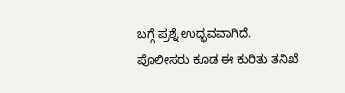ಬಗ್ಗೆ ಪ್ರಶ್ನೆ ಉದ್ಭವವಾಗಿದೆ. ಪೊಲೀಸರು ಕೂಡ ಈ ಕುರಿತು ತನಿಖೆ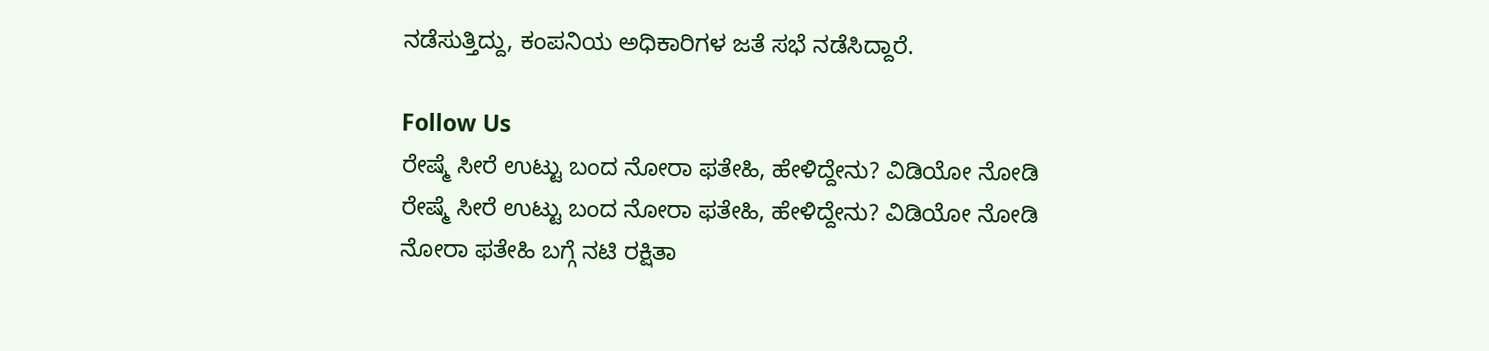ನಡೆಸುತ್ತಿದ್ದು, ಕಂಪನಿಯ ಅಧಿಕಾರಿಗಳ ಜತೆ ಸಭೆ ನಡೆಸಿದ್ದಾರೆ.

Follow Us
ರೇಷ್ಮೆ ಸೀರೆ ಉಟ್ಟು ಬಂದ ನೋರಾ ಫತೇಹಿ, ಹೇಳಿದ್ದೇನು? ವಿಡಿಯೋ ನೋಡಿ
ರೇಷ್ಮೆ ಸೀರೆ ಉಟ್ಟು ಬಂದ ನೋರಾ ಫತೇಹಿ, ಹೇಳಿದ್ದೇನು? ವಿಡಿಯೋ ನೋಡಿ
ನೋರಾ ಫತೇಹಿ ಬಗ್ಗೆ ನಟಿ ರಕ್ಷಿತಾ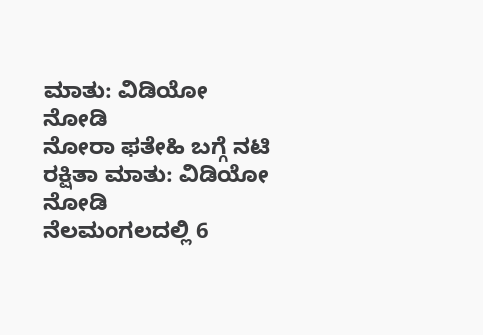ಮಾತು: ವಿಡಿಯೋ ನೋಡಿ
ನೋರಾ ಫತೇಹಿ ಬಗ್ಗೆ ನಟಿ ರಕ್ಷಿತಾ ಮಾತು: ವಿಡಿಯೋ ನೋಡಿ
ನೆಲಮಂಗಲದಲ್ಲಿ 6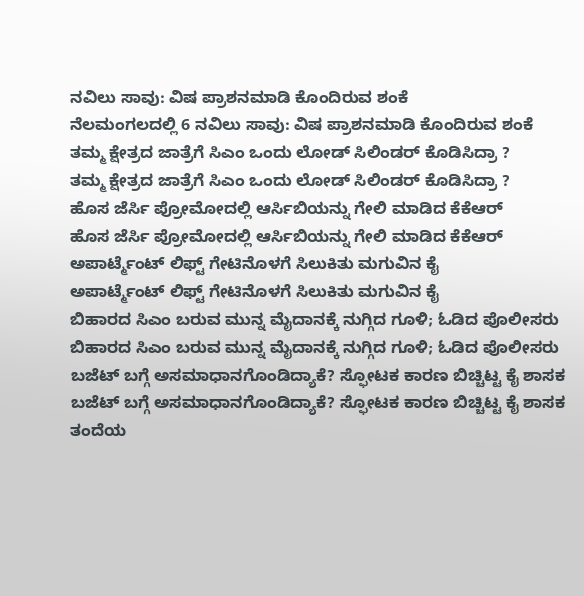ನವಿಲು ಸಾವು: ವಿಷ ಪ್ರಾಶನಮಾಡಿ ಕೊಂದಿರುವ ಶಂಕೆ
ನೆಲಮಂಗಲದಲ್ಲಿ 6 ನವಿಲು ಸಾವು: ವಿಷ ಪ್ರಾಶನಮಾಡಿ ಕೊಂದಿರುವ ಶಂಕೆ
ತಮ್ಮ ಕ್ಷೇತ್ರದ ಜಾತ್ರೆಗೆ ಸಿಎಂ ಒಂದು ಲೋಡ್ ಸಿಲಿಂಡರ್ ಕೊಡಿಸಿದ್ರಾ ?
ತಮ್ಮ ಕ್ಷೇತ್ರದ ಜಾತ್ರೆಗೆ ಸಿಎಂ ಒಂದು ಲೋಡ್ ಸಿಲಿಂಡರ್ ಕೊಡಿಸಿದ್ರಾ ?
ಹೊಸ ಜೆರ್ಸಿ ಪ್ರೋಮೋದಲ್ಲಿ ಆರ್ಸಿಬಿಯನ್ನು ಗೇಲಿ ಮಾಡಿದ ಕೆಕೆಆರ್
ಹೊಸ ಜೆರ್ಸಿ ಪ್ರೋಮೋದಲ್ಲಿ ಆರ್ಸಿಬಿಯನ್ನು ಗೇಲಿ ಮಾಡಿದ ಕೆಕೆಆರ್
ಅಪಾರ್ಟ್ಮೆಂಟ್ ಲಿಫ್ಟ್ ಗೇಟಿನೊಳಗೆ ಸಿಲುಕಿತು ಮಗುವಿನ ಕೈ
ಅಪಾರ್ಟ್ಮೆಂಟ್ ಲಿಫ್ಟ್ ಗೇಟಿನೊಳಗೆ ಸಿಲುಕಿತು ಮಗುವಿನ ಕೈ
ಬಿಹಾರದ ಸಿಎಂ ಬರುವ ಮುನ್ನ ಮೈದಾನಕ್ಕೆ ನುಗ್ಗಿದ ಗೂಳಿ; ಓಡಿದ ಪೊಲೀಸರು
ಬಿಹಾರದ ಸಿಎಂ ಬರುವ ಮುನ್ನ ಮೈದಾನಕ್ಕೆ ನುಗ್ಗಿದ ಗೂಳಿ; ಓಡಿದ ಪೊಲೀಸರು
ಬಜೆಟ್ ಬಗ್ಗೆ ಅಸಮಾಧಾನಗೊಂಡಿದ್ಯಾಕೆ? ಸ್ಫೋಟಕ ಕಾರಣ ಬಿಚ್ಚಿಟ್ಟ ಕೈ ಶಾಸಕ
ಬಜೆಟ್ ಬಗ್ಗೆ ಅಸಮಾಧಾನಗೊಂಡಿದ್ಯಾಕೆ? ಸ್ಫೋಟಕ ಕಾರಣ ಬಿಚ್ಚಿಟ್ಟ ಕೈ ಶಾಸಕ
ತಂದೆಯ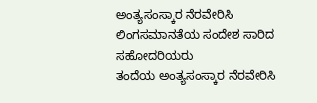ಅಂತ್ಯಸಂಸ್ಕಾರ ನೆರವೇರಿಸಿ ಲಿಂಗಸಮಾನತೆಯ ಸಂದೇಶ ಸಾರಿದ ಸಹೋದರಿಯರು
ತಂದೆಯ ಅಂತ್ಯಸಂಸ್ಕಾರ ನೆರವೇರಿಸಿ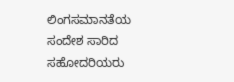ಲಿಂಗಸಮಾನತೆಯ ಸಂದೇಶ ಸಾರಿದ ಸಹೋದರಿಯರು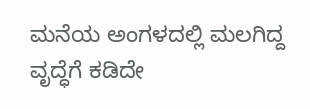ಮನೆಯ ಅಂಗಳದಲ್ಲಿ ಮಲಗಿದ್ದ ವೃದ್ಧೆಗೆ ಕಡಿದೇ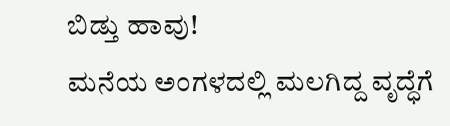ಬಿಡ್ತು ಹಾವು!
ಮನೆಯ ಅಂಗಳದಲ್ಲಿ ಮಲಗಿದ್ದ ವೃದ್ಧೆಗೆ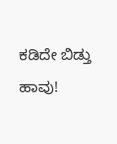ಕಡಿದೇ ಬಿಡ್ತು ಹಾವು!